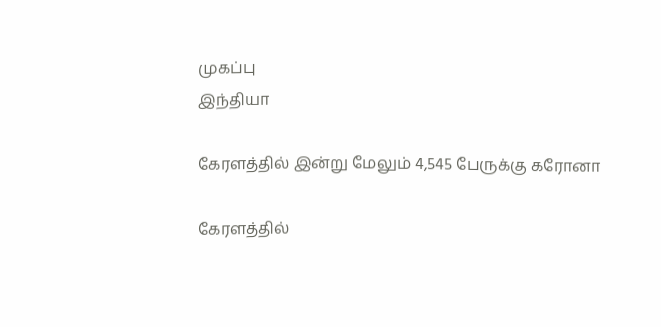முகப்பு
இந்தியா

கேரளத்தில் இன்று மேலும் 4,545 பேருக்கு கரோனா

கேரளத்தில்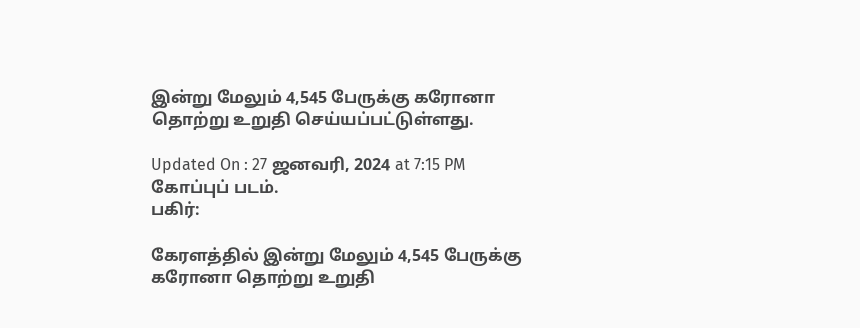இன்று மேலும் 4,545 பேருக்கு கரோனா தொற்று உறுதி செய்யப்பட்டுள்ளது.

Updated On : 27 ஜனவரி, 2024 at 7:15 PM
கோப்புப் படம்.
பகிர்:

கேரளத்தில் இன்று மேலும் 4,545 பேருக்கு கரோனா தொற்று உறுதி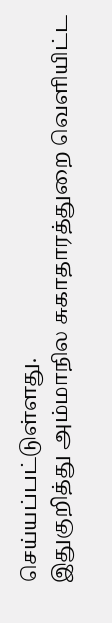செய்யப்பட்டுள்ளது.
இதுகுறித்து அம்மாநில சுகாதாரத்துறை வெளியிட்ட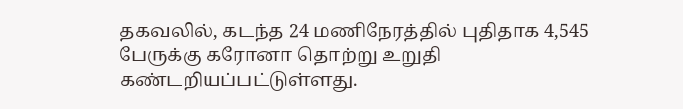தகவலில், கடந்த 24 மணிநேரத்தில் புதிதாக 4,545 பேருக்கு கரோனா தொற்று உறுதி கண்டறியப்பட்டுள்ளது.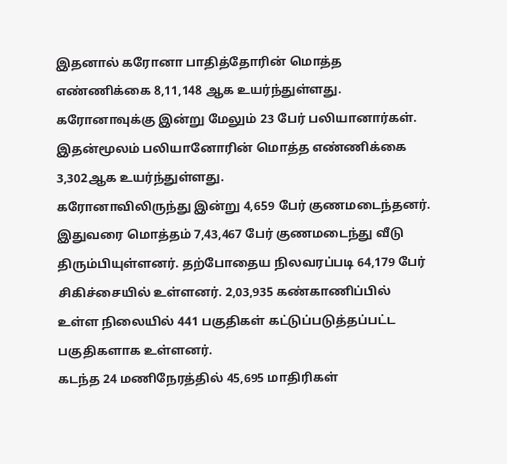இதனால் கரோனா பாதித்தோரின் மொத்த எண்ணிக்கை 8,11,148 ஆக உயர்ந்துள்ளது.
கரோனாவுக்கு இன்று மேலும் 23 பேர் பலியானார்கள். இதன்மூலம் பலியானோரின் மொத்த எண்ணிக்கை 3,302ஆக உயர்ந்துள்ளது.
கரோனாவிலிருந்து இன்று 4,659 பேர் குணமடைந்தனர். இதுவரை மொத்தம் 7,43,467 பேர் குணமடைந்து வீடு திரும்பியுள்ளனர். தற்போதைய நிலவரப்படி 64,179 பேர் சிகிச்சையில் உள்ளனர். 2,03,935 கண்காணிப்பில் உள்ள நிலையில் 441 பகுதிகள் கட்டுப்படுத்தப்பட்ட பகுதிகளாக உள்ளனர்.
கடந்த 24 மணிநேரத்தில் 45,695 மாதிரிகள்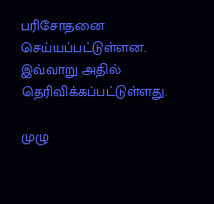பரிசோதனை செய்யப்பட்டுள்ளன. இவ்வாறு அதில் தெரிவிக்கப்பட்டுள்ளது.

முழு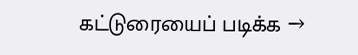கட்டுரையைப் படிக்க →